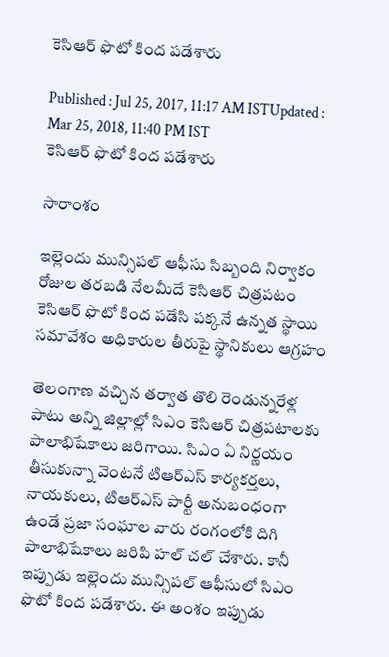కెసిఆర్ ఫొటో కింద పడేశారు

Published : Jul 25, 2017, 11:17 AM ISTUpdated : Mar 25, 2018, 11:40 PM IST
కెసిఆర్ ఫొటో కింద పడేశారు

సారాంశం

ఇల్లెందు మున్సిపల్ ఆఫీసు సిబ్బంది నిర్వాకం రోజుల తరబడి నేలమీదే కెసిఆర్ చిత్రపటం కెసిఆర్ ఫొటో కింద పడేసి పక్కనే ఉన్నత స్థాయి సమావేశం అధికారుల తీరుపై స్థానికులు ఆగ్రహం

తెలంగాణ వచ్చిన తర్వాత తొలి రెండున్నరేళ్ల పాటు అన్ని జిల్లాల్లో సిఎం కెసిఆర్ చిత్రపటాలకు పాలాభిషేకాలు జరిగాయి. సిఎం ఏ నిర్ణయం తీసుకున్నా వెంటనే టిఆర్ఎస్ కార్యకర్తలు, నాయకులు, టిఆర్ఎస్ పార్టీ అనుబంధంగా ఉండే ప్రజా సంఘాల వారు రంగంలోకి దిగి పాలాభిషేకాలు జరిపి హల్ చల్ చేశారు. కానీ ఇప్పుడు ఇల్లెందు మున్సిపల్ ఆఫీసులో సిఎం ఫొటో కింద పడేశారు. ఈ అంశం ఇప్పుడు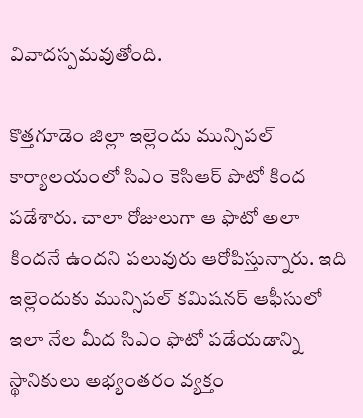వివాదస్పమవుతోంది.

కొత్తగూడెం జిల్లా ఇల్లెందు మున్సిపల్ కార్యాలయంలో సిఎం కెసిఆర్ పొటో కింద పడేశారు. చాలా రోజులుగా ఆ ఫొటో అలా కిందనే ఉందని పలువురు ఆరోపిస్తున్నారు. ఇది ఇల్లెందుకు మున్సిపల్ కమిషనర్ ఆఫీసులో ఇలా నేల మీద సిఎం ఫొటో పడేయడాన్ని స్థానికులు అభ్యంతరం వ్యక్తం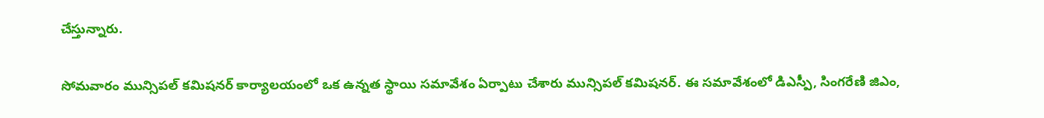చేస్తున్నారు.

సోమవారం మున్సిపల్ కమిషనర్ కార్యాలయంలో ఒక ఉన్నత స్థాయి సమావేశం ఏర్పాటు చేశారు మున్సిపల్ కమిషనర్. ఈ సమావేశంలో డిఎస్పీ, సింగరేణి జిఎం,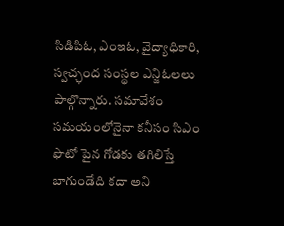సిడిపిఓ, ఎంఇఓ, వైద్యాధికారి, స్వచ్ఛంద సంస్థల ఎన్జిఓలలు పాల్గొన్నారు. సమావేశం సమయంలోనైనా కనీసం సిఎం ఫొటో పైన గోడకు తగిలిస్తే బాగుండేది కదా అని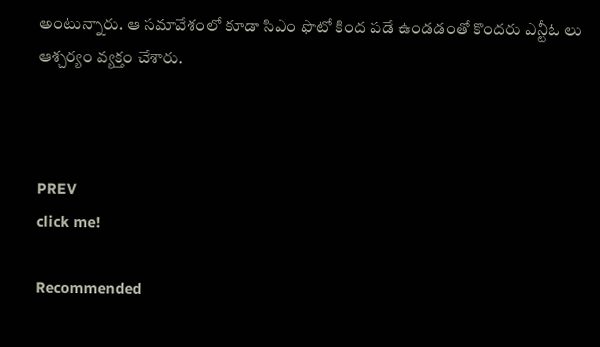అంటున్నారు. ఆ సమావేశంలో కూడా సిఎం ఫొటో కింద పడే ఉండడంతో కొందరు ఎన్టీఓ లు ఆశ్చర్యం వ్యక్తం చేశారు.



PREV
click me!

Recommended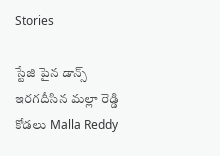Stories

స్టేజి పైన డాన్స్ ఇరగదీసిన మల్లా రెడ్డి కోడలు Malla Reddy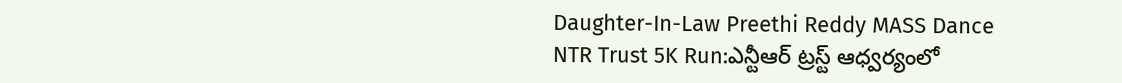Daughter-In-Law Preethi Reddy MASS Dance
NTR Trust 5K Run:ఎన్టీఆర్ ట్రస్ట్ ఆధ్వర్యంలో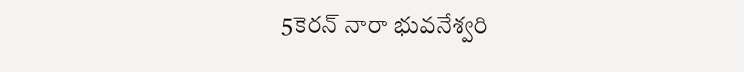5కెరన్ నారా భువనేశ్వరి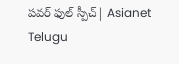పవర్ ఫుల్ స్పీచ్| Asianet Telugu